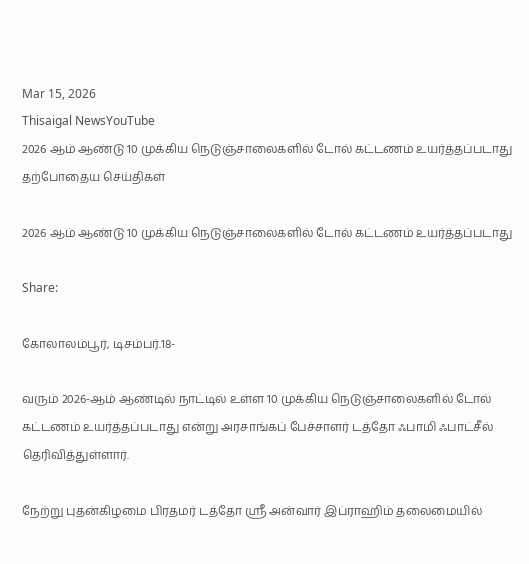Mar 15, 2026
Thisaigal NewsYouTube
2026 ஆம் ஆண்டு 10 முக்கிய நெடுஞ்சாலைகளில் டோல் கட்டணம் உயர்த்தப்படாது
தற்போதைய செய்திகள்

2026 ஆம் ஆண்டு 10 முக்கிய நெடுஞ்சாலைகளில் டோல் கட்டணம் உயர்த்தப்படாது

Share:

கோலாலம்பூர், டிசம்பர்.18-

வரும் 2026-ஆம் ஆண்டில் நாட்டில் உள்ள 10 முக்கிய நெடுஞ்சாலைகளில் டோல் கட்டணம் உயர்த்தப்படாது என்று அரசாங்கப் பேச்சாளர் டத்தோ ஃபாமி ஃபாட்சீல் தெரிவித்துள்ளார்.

நேற்று புதன்கிழமை பிரதமர் டத்தோ ஶ்ரீ அன்வார் இப்ராஹிம் தலைமையில்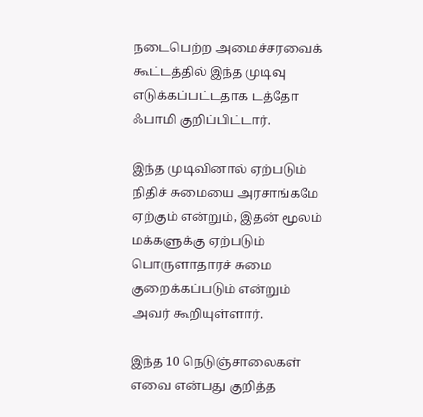நடைபெற்ற அமைச்சரவைக் கூட்டத்தில் இந்த முடிவு எடுக்கப்பட்டதாக டத்தோ ஃபாமி குறிப்பிட்டார்.

இந்த முடிவினால் ஏற்படும் நிதிச் சுமையை அரசாங்கமே ஏற்கும் என்றும், இதன் மூலம் மக்களுக்கு ஏற்படும் பொருளாதாரச் சுமை குறைக்கப்படும் என்றும் அவர் கூறியுள்ளார்.

இந்த 10 நெடுஞ்சாலைகள் எவை என்பது குறித்த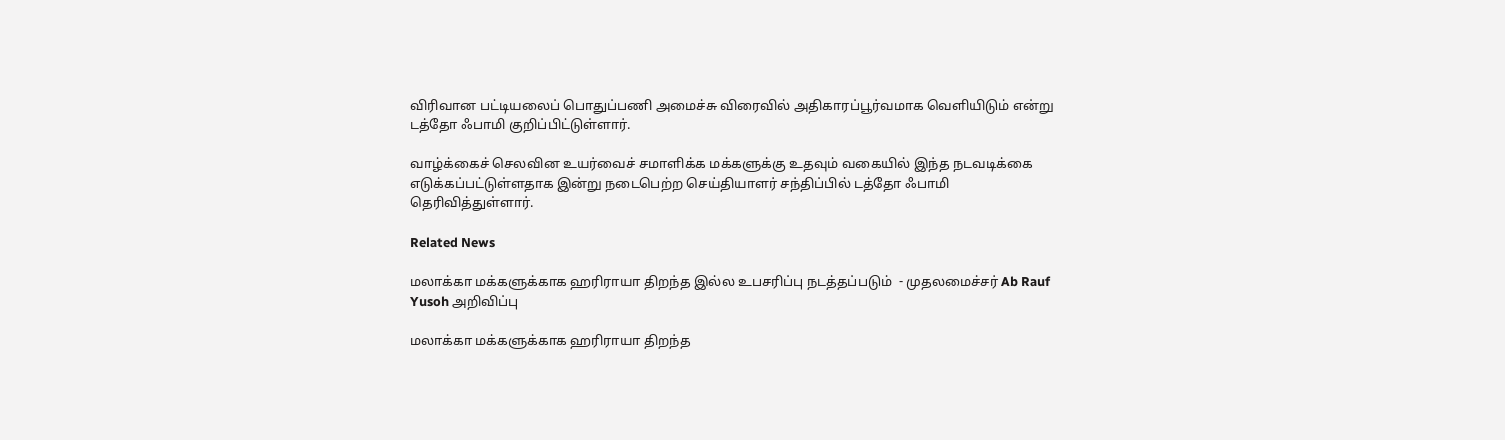விரிவான பட்டியலைப் பொதுப்பணி அமைச்சு விரைவில் அதிகாரப்பூர்வமாக வெளியிடும் என்று டத்தோ ஃபாமி குறிப்பிட்டுள்ளார்.

வாழ்க்கைச் செலவின உயர்வைச் சமாளிக்க மக்களுக்கு உதவும் வகையில் இந்த நடவடிக்கை எடுக்கப்பட்டுள்ளதாக இன்று நடைபெற்ற செய்தியாளர் சந்திப்பில் டத்தோ ஃபாமி தெரிவித்துள்ளார்.

Related News

மலாக்கா மக்களுக்காக ஹரிராயா திறந்த இல்ல உபசரிப்பு நடத்தப்படும்  - முதலமைச்சர் Ab Rauf Yusoh அறிவிப்பு

மலாக்கா மக்களுக்காக ஹரிராயா திறந்த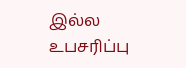இல்ல உபசரிப்பு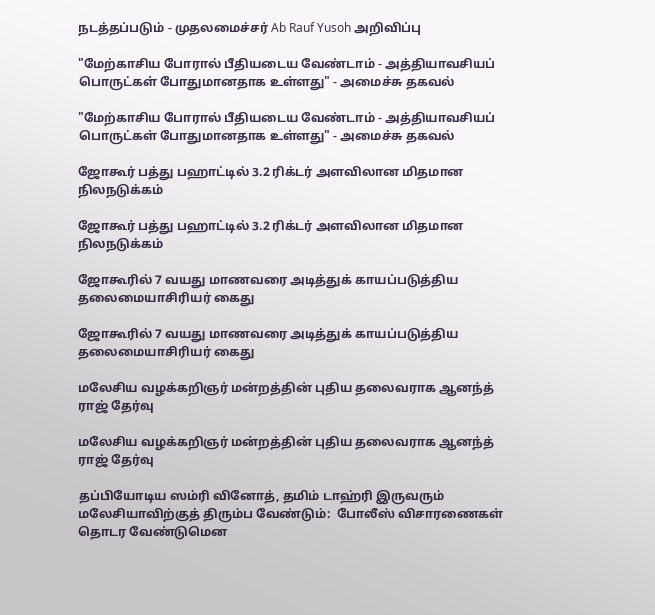நடத்தப்படும் - முதலமைச்சர் Ab Rauf Yusoh அறிவிப்பு

"மேற்காசிய போரால் பீதியடைய வேண்டாம் - அத்தியாவசியப் பொருட்கள் போதுமானதாக உள்ளது" - அமைச்சு தகவல்

"மேற்காசிய போரால் பீதியடைய வேண்டாம் - அத்தியாவசியப் பொருட்கள் போதுமானதாக உள்ளது" - அமைச்சு தகவல்

ஜோகூர் பத்து பஹாட்டில் 3.2 ரிக்டர் அளவிலான மிதமான நிலநடுக்கம்

ஜோகூர் பத்து பஹாட்டில் 3.2 ரிக்டர் அளவிலான மிதமான நிலநடுக்கம்

ஜோகூரில் 7 வயது மாணவரை அடித்துக் காயப்படுத்திய தலைமையாசிரியர் கைது

ஜோகூரில் 7 வயது மாணவரை அடித்துக் காயப்படுத்திய தலைமையாசிரியர் கைது

மலேசிய வழக்கறிஞர் மன்றத்தின் புதிய தலைவராக ஆனந்த் ராஜ் தேர்வு

மலேசிய வழக்கறிஞர் மன்றத்தின் புதிய தலைவராக ஆனந்த் ராஜ் தேர்வு

தப்பியோடிய ஸம்ரி வினோத், தமிம் டாஹ்ரி இருவரும் மலேசியாவிற்குத் திரும்ப வேண்டும்:  போலீஸ் விசாரணைகள் தொடர வேண்டுமென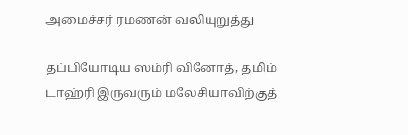அமைச்சர் ரமணன் வலியுறுத்து

தப்பியோடிய ஸம்ரி வினோத், தமிம் டாஹ்ரி இருவரும் மலேசியாவிற்குத்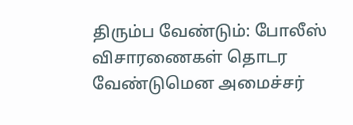திரும்ப வேண்டும்: போலீஸ் விசாரணைகள் தொடர வேண்டுமென அமைச்சர்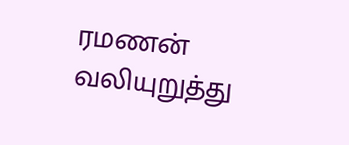ரமணன் வலியுறுத்து